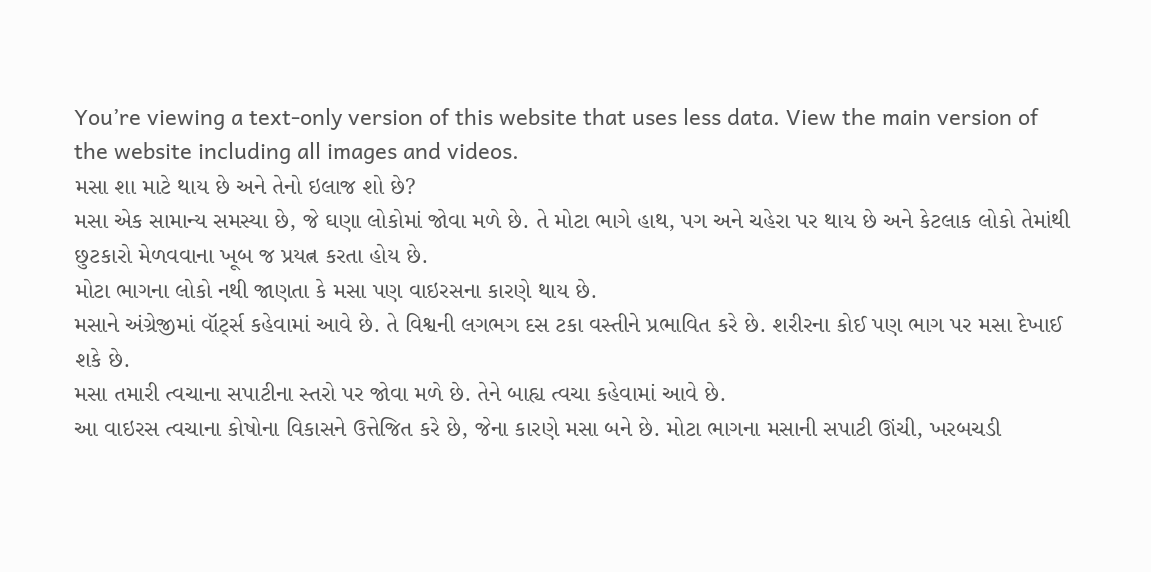You’re viewing a text-only version of this website that uses less data. View the main version of the website including all images and videos.
મસા શા માટે થાય છે અને તેનો ઇલાજ શો છે?
મસા એક સામાન્ય સમસ્યા છે, જે ઘણા લોકોમાં જોવા મળે છે. તે મોટા ભાગે હાથ, પગ અને ચહેરા પર થાય છે અને કેટલાક લોકો તેમાંથી છુટકારો મેળવવાના ખૂબ જ પ્રયત્ન કરતા હોય છે.
મોટા ભાગના લોકો નથી જાણતા કે મસા પણ વાઇરસના કારણે થાય છે.
મસાને અંગ્રેજીમાં વૉર્ટ્સ કહેવામાં આવે છે. તે વિશ્વની લગભગ દસ ટકા વસ્તીને પ્રભાવિત કરે છે. શરીરના કોઈ પણ ભાગ પર મસા દેખાઈ શકે છે.
મસા તમારી ત્વચાના સપાટીના સ્તરો પર જોવા મળે છે. તેને બાહ્ય ત્વચા કહેવામાં આવે છે.
આ વાઇરસ ત્વચાના કોષોના વિકાસને ઉત્તેજિત કરે છે, જેના કારણે મસા બને છે. મોટા ભાગના મસાની સપાટી ઊંચી, ખરબચડી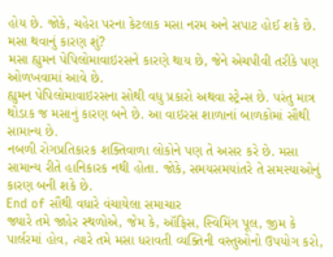હોય છે. જોકે, ચહેરા પરના કેટલાક મસા નરમ અને સપાટ હોઈ શકે છે.
મસા થવાનું કારણ શું?
મસા હ્યુમન પેપિલોમાવાઇરસને કારણે થાય છે, જેને એચપીવી તરીકે પણ ઓળખવામાં આવે છે.
હ્યુમન પેપિલોમાવાઇરસના સોથી વધુ પ્રકારો અથવા સ્ટ્રેન્સ છે. પરંતુ માત્ર થોડાક જ મસાનું કારણ બને છે. આ વાઇરસ શાળાનાં બાળકોમાં સૌથી સામાન્ય છે.
નબળી રોગપ્રતિકારક શક્તિવાળા લોકોને પણ તે અસર કરે છે. મસા સામાન્ય રીતે હાનિકારક નથી હોતા. જોકે, સમયસમયાંતરે તે સમસ્યાઓનું કારણ બની શકે છે.
End of સૌથી વધારે વંચાયેલા સમાચાર
જ્યારે તમે જાહેર સ્થળોએ, જેમ કે, ઑફિસ, સ્વિમિંગ પૂલ, જીમ કે પાર્લરમાં હોવ, ત્યારે તમે મસા ધરાવતી વ્યક્તિની વસ્તુઓનો ઉપયોગ કરો,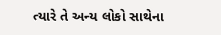ત્યારે તે અન્ય લોકો સાથેના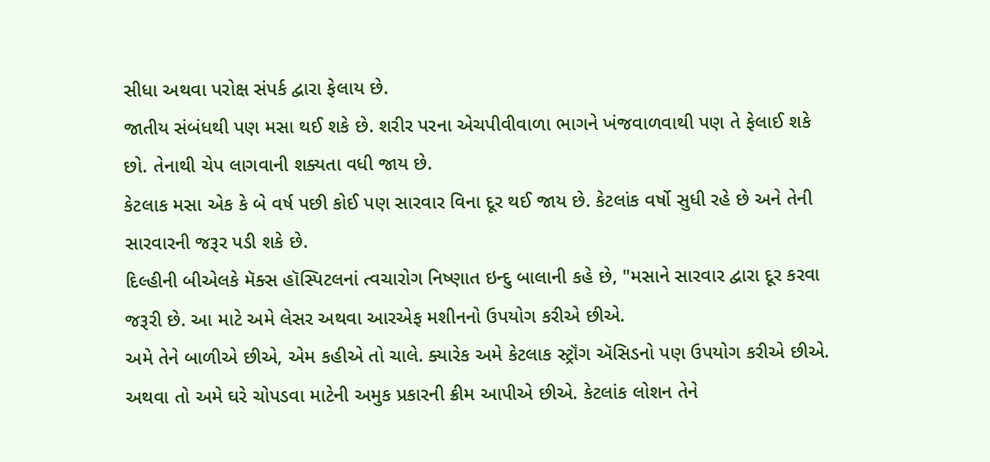સીધા અથવા પરોક્ષ સંપર્ક દ્વારા ફેલાય છે.
જાતીય સંબંધથી પણ મસા થઈ શકે છે. શરીર પરના એચપીવીવાળા ભાગને ખંજવાળવાથી પણ તે ફેલાઈ શકે છો. તેનાથી ચેપ લાગવાની શક્યતા વધી જાય છે.
કેટલાક મસા એક કે બે વર્ષ પછી કોઈ પણ સારવાર વિના દૂર થઈ જાય છે. કેટલાંક વર્ષો સુધી રહે છે અને તેની સારવારની જરૂર પડી શકે છે.
દિલ્હીની બીએલકે મૅક્સ હૉસ્પિટલનાં ત્વચારોગ નિષ્ણાત ઇન્દુ બાલાની કહે છે, "મસાને સારવાર દ્વારા દૂર કરવા જરૂરી છે. આ માટે અમે લેસર અથવા આરએફ મશીનનો ઉપયોગ કરીએ છીએ.
અમે તેને બાળીએ છીએ, એમ કહીએ તો ચાલે. ક્યારેક અમે કેટલાક સ્ટ્રૉંગ ઍસિડનો પણ ઉપયોગ કરીએ છીએ. અથવા તો અમે ઘરે ચોપડવા માટેની અમુક પ્રકારની ક્રીમ આપીએ છીએ. કેટલાંક લોશન તેને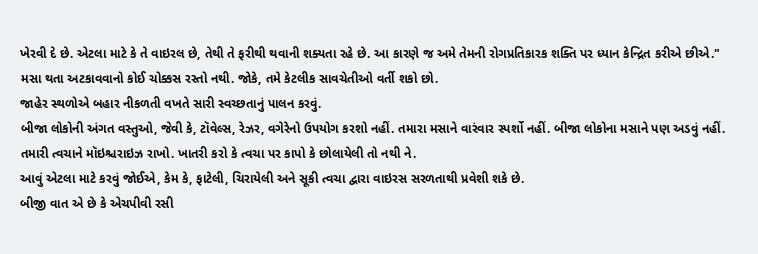ખેરવી દે છે. એટલા માટે કે તે વાઇરલ છે, તેથી તે ફરીથી થવાની શક્યતા રહે છે. આ કારણે જ અમે તેમની રોગપ્રતિકારક શક્તિ પર ધ્યાન કેન્દ્રિત કરીએ છીએ."
મસા થતા અટકાવવાનો કોઈ ચોક્કસ રસ્તો નથી. જોકે, તમે કેટલીક સાવચેતીઓ વર્તી શકો છો.
જાહેર સ્થળોએ બહાર નીકળતી વખતે સારી સ્વચ્છતાનું પાલન કરવું.
બીજા લોકોની અંગત વસ્તુઓ, જેવી કે, ટૉવેલ્સ, રેઝર, વગેરેનો ઉપયોગ કરશો નહીં. તમારા મસાને વારંવાર સ્પર્શો નહીં. બીજા લોકોના મસાને પણ અડવું નહીં. તમારી ત્વચાને મૉઇશ્ચરાઇઝ રાખો. ખાતરી કરો કે ત્વચા પર કાપો કે છોલાયેલી તો નથી ને.
આવું એટલા માટે કરવું જોઈએ, કેમ કે, ફાટેલી, ચિરાયેલી અને સૂકી ત્વચા દ્વારા વાઇરસ સરળતાથી પ્રવેશી શકે છે.
બીજી વાત એ છે કે એચપીવી રસી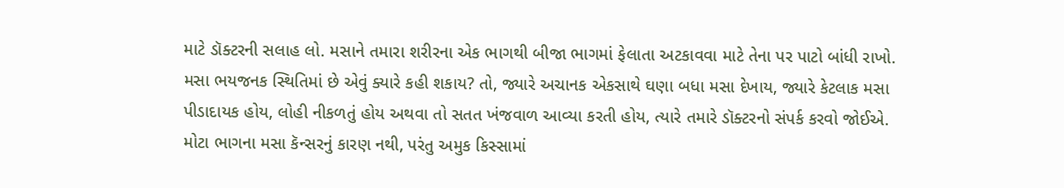માટે ડૉક્ટરની સલાહ લો. મસાને તમારા શરીરના એક ભાગથી બીજા ભાગમાં ફેલાતા અટકાવવા માટે તેના પર પાટો બાંધી રાખો.
મસા ભયજનક સ્થિતિમાં છે એવું ક્યારે કહી શકાય? તો, જ્યારે અચાનક એકસાથે ઘણા બધા મસા દેખાય, જ્યારે કેટલાક મસા પીડાદાયક હોય, લોહી નીકળતું હોય અથવા તો સતત ખંજવાળ આવ્યા કરતી હોય, ત્યારે તમારે ડૉક્ટરનો સંપર્ક કરવો જોઈએ.
મોટા ભાગના મસા કૅન્સરનું કારણ નથી, પરંતુ અમુક કિસ્સામાં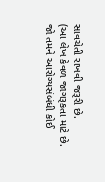સાવચેતી રાખવી જરૂરી છે.
(આ લેખ કેવળ જાગરૂકતા માટે છે. જો તમને આરોગ્યસંબંધી કોઈ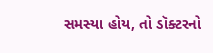સમસ્યા હોય, તો ડૉક્ટરનો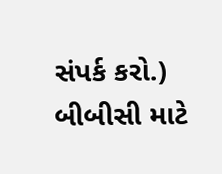સંપર્ક કરો.)
બીબીસી માટે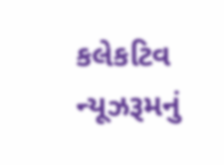કલેકટિવ ન્યૂઝરૂમનું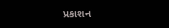પ્રકાશન